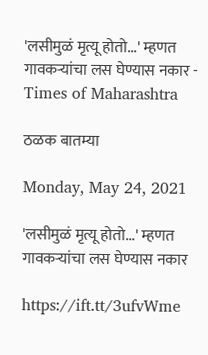'लसीमुळं मृत्यू होतो...' म्हणत गावकऱ्यांचा लस घेण्यास नकार - Times of Maharashtra

ठळक बातम्या

Monday, May 24, 2021

'लसीमुळं मृत्यू होतो...' म्हणत गावकऱ्यांचा लस घेण्यास नकार

https://ift.tt/3ufvWme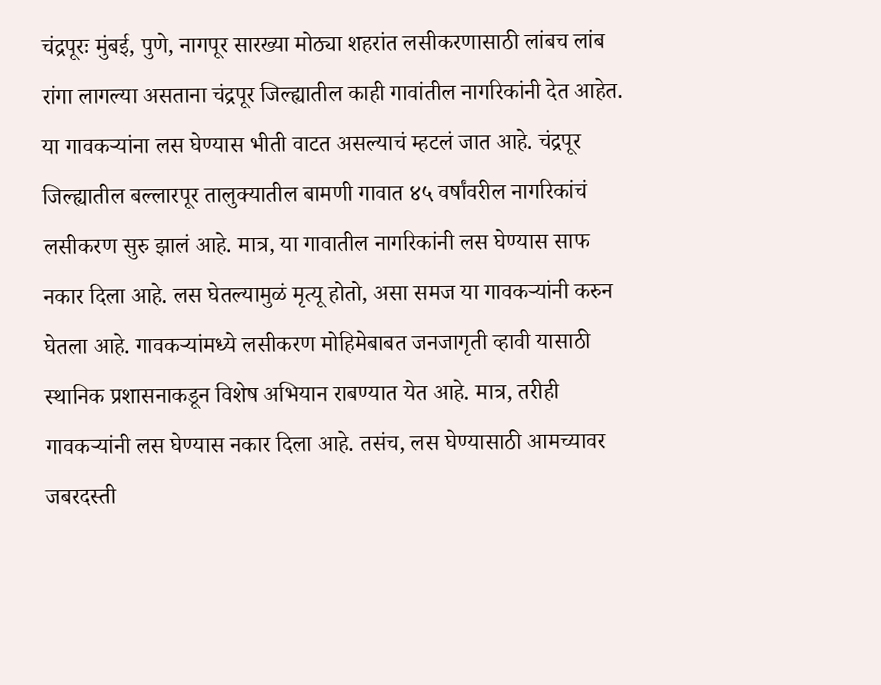चंद्रपूरः मुंबई, पुणे, नागपूर सारख्या मोठ्या शहरांत लसीकरणासाठी लांबच लांब रांगा लागल्या असताना चंद्रपूर जिल्ह्यातील काही गावांतील नागरिकांनी देत आहेत. या गावकऱ्यांना लस घेण्यास भीती वाटत असल्याचं म्हटलं जात आहे. चंद्रपूर जिल्ह्यातील बल्लारपूर तालुक्यातील बामणी गावात ४५ वर्षांवरील नागरिकांचं लसीकरण सुरु झालं आहे. मात्र, या गावातील नागरिकांनी लस घेण्यास साफ नकार दिला आहे. लस घेतल्यामुळं मृत्यू होतो, असा समज या गावकऱ्यांनी करुन घेतला आहे. गावकऱ्यांमध्ये लसीकरण मोहिमेबाबत जनजागृती व्हावी यासाठी स्थानिक प्रशासनाकडून विशेष अभियान राबण्यात येत आहे. मात्र, तरीही गावकऱ्यांनी लस घेण्यास नकार दिला आहे. तसंच, लस घेण्यासाठी आमच्यावर जबरदस्ती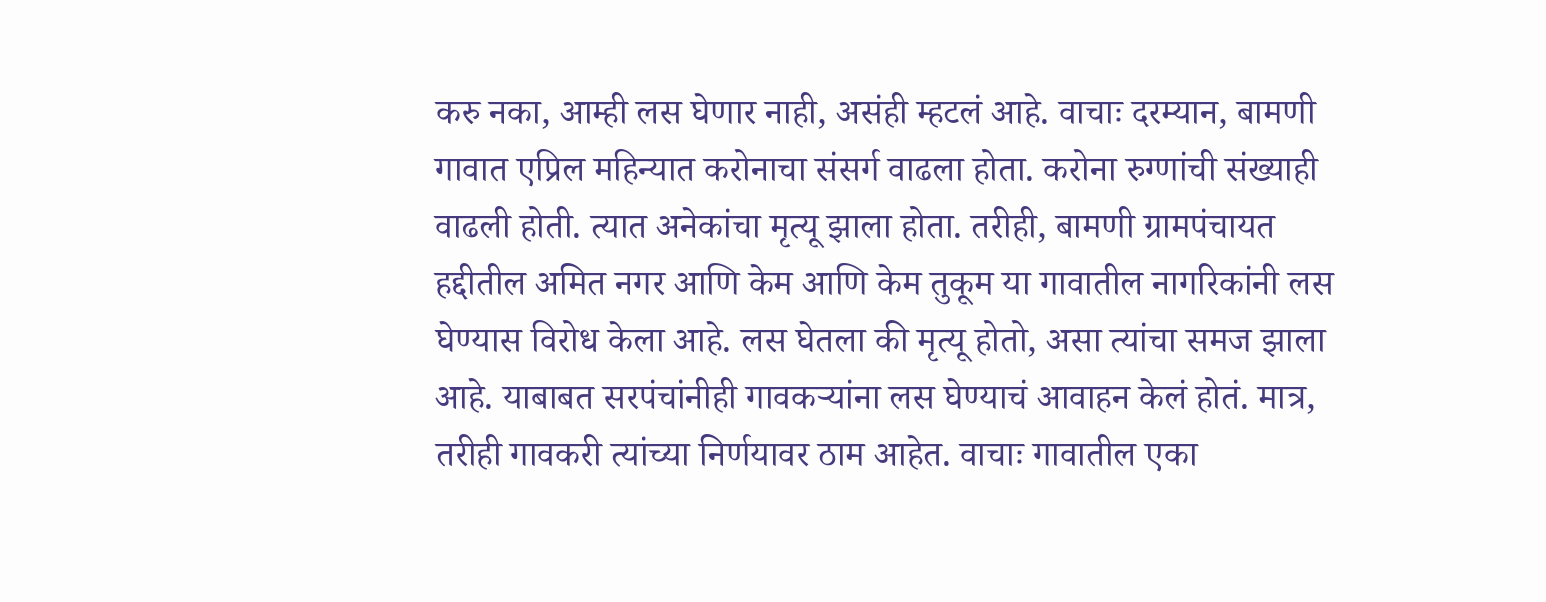करु नका, आम्ही लस घेणार नाही, असंही म्हटलं आहे. वाचाः दरम्यान, बामणी गावात एप्रिल महिन्यात करोनाचा संसर्ग वाढला होता. करोना रुग्णांची संख्याही वाढली होती. त्यात अनेकांचा मृत्यू झाला होता. तरीही, बामणी ग्रामपंचायत हद्दीतील अमित नगर आणि केम आणि केम तुकूम या गावातील नागरिकांनी लस घेण्यास विरोध केला आहे. लस घेतला की मृत्यू होतो, असा त्यांचा समज झाला आहे. याबाबत सरपंचांनीही गावकऱ्यांना लस घेण्याचं आवाहन केलं होतं. मात्र, तरीही गावकरी त्यांच्या निर्णयावर ठाम आहेत. वाचाः गावातील एका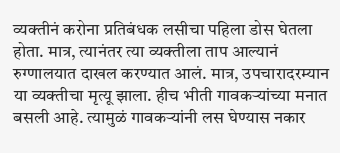व्यक्तीनं करोना प्रतिबंधक लसीचा पहिला डोस घेतला होता. मात्र, त्यानंतर त्या व्यक्तीला ताप आल्यानं रुग्णालयात दाखल करण्यात आलं. मात्र, उपचारादरम्यान या व्यक्तीचा मृत्यू झाला. हीच भीती गावकऱ्यांच्या मनात बसली आहे. त्यामुळं गावकऱ्यांनी लस घेण्यास नकार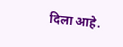दिला आहे.